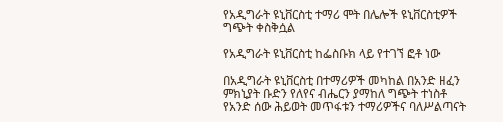የአዲግራት ዩኒቨርስቲ ተማሪ ሞት በሌሎች ዩኒቨርስቲዎች ግጭት ቀስቅሷል

የአዲግራት ዩኒቨርስቲ ከፌስቡክ ላይ የተገኘ ፎቶ ነው

በአዲግራት ዩኒቨርስቲ በተማሪዎች መካከል በአንድ ዘፈን ምክኒያት ቡድን የለየና ብሔርን ያማከለ ግጭት ተነስቶ የአንድ ሰው ሕይወት መጥፋቱን ተማሪዎችና ባለሥልጣናት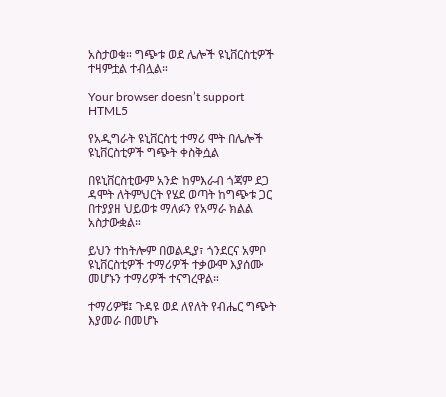አስታወቁ። ግጭቱ ወደ ሌሎች ዩኒቨርስቲዎች ተዛምቷል ተብሏል።

Your browser doesn’t support HTML5

የአዲግራት ዩኒቨርስቲ ተማሪ ሞት በሌሎች ዩኒቨርስቲዎች ግጭት ቀስቅሷል

በዩኒቨርስቲውም አንድ ከምእራብ ጎጃም ደጋ ዳሞት ለትምህርት የሄደ ወጣት ከግጭቱ ጋር በተያያዘ ህይወቱ ማለፉን የአማራ ክልል አስታውቋል።

ይህን ተከትሎም በወልዲያ፣ ጎንደርና አምቦ ዩኒቨርስቲዎች ተማሪዎች ተቃውሞ እያሰሙ መሆኑን ተማሪዎች ተናግረዋል።

ተማሪዎቹ፤ ጉዳዩ ወደ ለየለት የብሔር ግጭት እያመራ በመሆኑ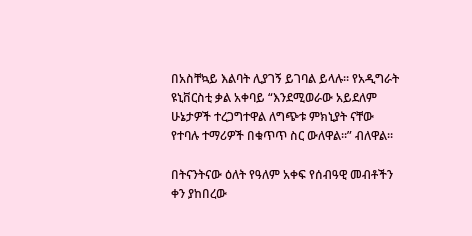በአስቸኳይ እልባት ሊያገኝ ይገባል ይላሉ። የአዲግራት ዩኒቨርስቲ ቃል አቀባይ “እንደሚወራው አይደለም ሁኔታዎች ተረጋግተዋል ለግጭቱ ምክኒያት ናቸው የተባሉ ተማሪዎች በቁጥጥ ስር ውለዋል።” ብለዋል።

በትናንትናው ዕለት የዓለም አቀፍ የሰብዓዊ መብቶችን ቀን ያከበረው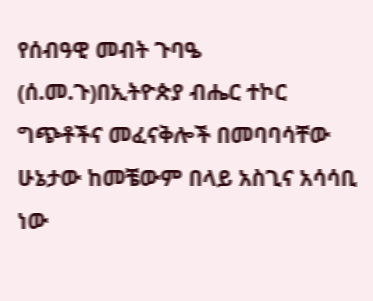የሰብዓዊ መብት ጉባዔ (ሰ.መ.ጉ)በኢትዮጵያ ብሔር ተኮር ግጭቶችና መፈናቅሎች በመባባሳቸው ሁኔታው ከመቼውም በላይ አስጊና አሳሳቢ ነው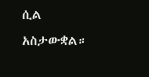ሲል አስታውቋል።